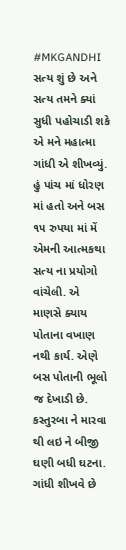#MKGANDHI
સત્ય શું છે અને સત્ય તમને ક્યાં સુધી પહોચાડી શકે એ મને મહાત્મા ગાંધી એ શીખવ્યું. હું પાંચ માં ધોરણ માં હતો અને બસ ૧૫ રુપયા માં મેં એમની આત્મકથા સત્ય ના પ્રયોગો વાંચેલી. એ માણસે ક્યાય પોતાના વખાણ નથી કાર્ય. એણે બસ પોતાની ભૂલો જ દેખાડી છે. કસ્તુરબા ને મારવા થી લઇ ને બીજી ઘણી બધી ઘટના. ગાંધી શીખવે છે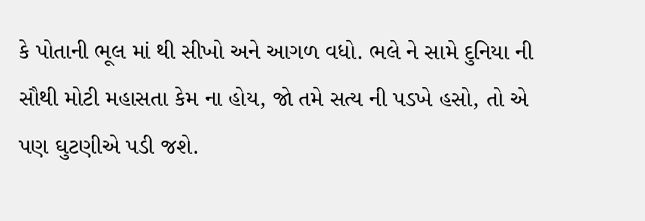કે પોતાની ભૂલ માં થી સીખો અને આગળ વધો. ભલે ને સામે દુનિયા ની સૌથી મોટી મહાસતા કેમ ના હોય, જો તમે સત્ય ની પડખે હસો, તો એ પણ ઘુટણીએ પડી જશે.